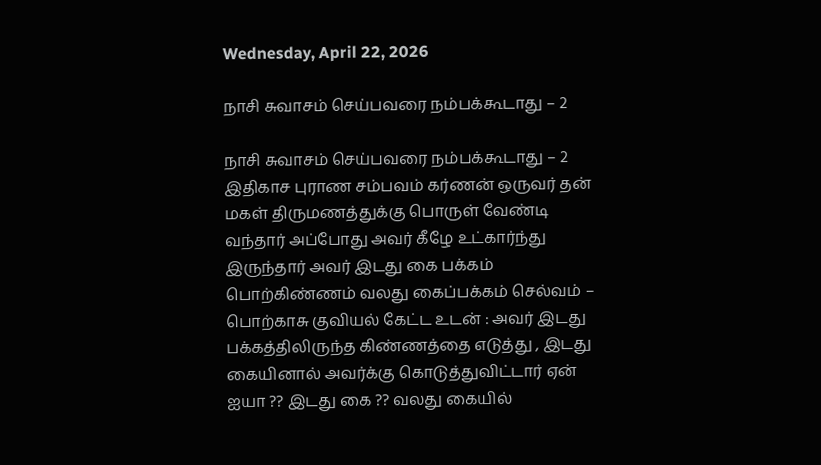Wednesday, April 22, 2026

நாசி சுவாசம் செய்பவரை நம்பக்கூடாது – 2

நாசி சுவாசம் செய்பவரை நம்பக்கூடாது – 2 இதிகாச புராண சம்பவம் கர்ணன் ஒருவர் தன் மகள் திருமணத்துக்கு பொருள் வேண்டி வந்தார் அப்போது அவர் கீழே உட்கார்ந்து இருந்தார் அவர் இடது கை பக்கம் பொற்கிண்ணம் வலது கைப்பக்கம் செல்வம் – பொற்காசு குவியல் கேட்ட உடன் : அவர் இடது பக்கத்திலிருந்த கிண்ணத்தை எடுத்து , இடது கையினால் அவர்க்கு கொடுத்துவிட்டார் ஏன் ஐயா ?? இடது கை ?? வலது கையில்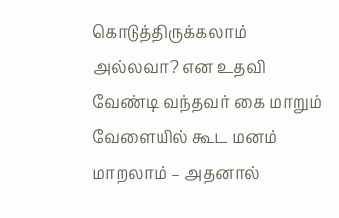கொடுத்திருக்கலாம் அல்லவா? என உதவி வேண்டி வந்தவர் கை மாறும் வேளையில் கூட மனம் மாறலாம் – அதனால்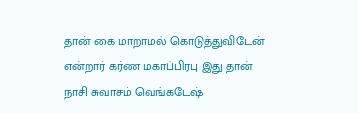தான் கை மாறாமல் கொடுத்துவிடேன் என்றார் கர்ண மகாப்பிரபு இது தான் நாசி சுவாசம் வெங்கடேஷ்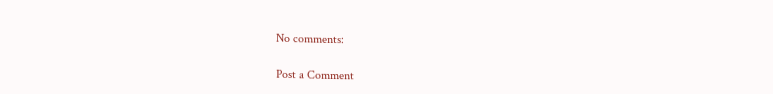No comments:

Post a Comment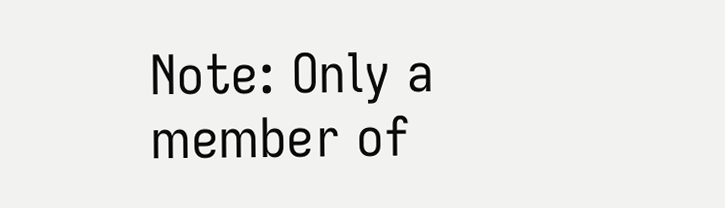Note: Only a member of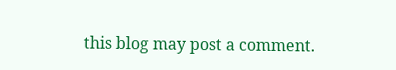this blog may post a comment.